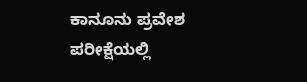ಕಾನೂನು ಪ್ರವೇಶ ಪರೀಕ್ಷೆಯಲ್ಲಿ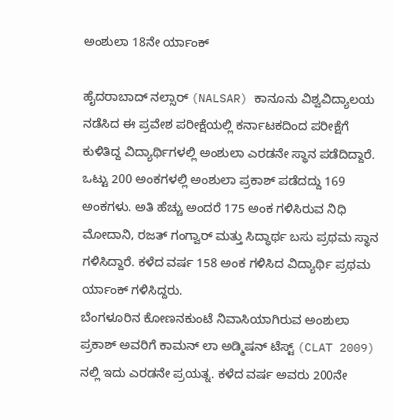ಅಂಶುಲಾ 18ನೇ ರ್ಯಾಂಕ್

ಹೈದರಾಬಾದ್ ನಲ್ಸಾರ್ (NALSAR) ಕಾನೂನು ವಿಶ್ವವಿದ್ಯಾಲಯ ನಡೆಸಿದ ಈ ಪ್ರವೇಶ ಪರೀಕ್ಷೆಯಲ್ಲಿ ಕರ್ನಾಟಕದಿಂದ ಪರೀಕ್ಷೆಗೆ ಕುಳಿತಿದ್ದ ವಿದ್ಯಾರ್ಥಿಗಳಲ್ಲಿ ಅಂಶುಲಾ ಎರಡನೇ ಸ್ಥಾನ ಪಡೆದಿದ್ದಾರೆ. ಒಟ್ಟು 200 ಅಂಕಗಳಲ್ಲಿ ಅಂಶುಲಾ ಪ್ರಕಾಶ್ ಪಡೆದದ್ದು 169 ಅಂಕಗಳು. ಅತಿ ಹೆಚ್ಚು ಅಂದರೆ 175 ಅಂಕ ಗಳಿಸಿರುವ ನಿಧಿ ಮೋದಾನಿ, ರಜತ್ ಗಂಗ್ವಾರ್ ಮತ್ತು ಸಿದ್ಧಾರ್ಥ ಬಸು ಪ್ರಥಮ ಸ್ಥಾನ ಗಳಿಸಿದ್ದಾರೆ. ಕಳೆದ ವರ್ಷ 158 ಅಂಕ ಗಳಿಸಿದ ವಿದ್ಯಾರ್ಥಿ ಪ್ರಥಮ ರ್ಯಾಂಕ್ ಗಳಿಸಿದ್ದರು.
ಬೆಂಗಳೂರಿನ ಕೋಣನಕುಂಟೆ ನಿವಾಸಿಯಾಗಿರುವ ಅಂಶುಲಾ ಪ್ರಕಾಶ್ ಅವರಿಗೆ ಕಾಮನ್ ಲಾ ಅಡ್ಮಿಷನ್ ಟೆಸ್ಟ್ (CLAT 2009) ನಲ್ಲಿ ಇದು ಎರಡನೇ ಪ್ರಯತ್ನ. ಕಳೆದ ವರ್ಷ ಅವರು 200ನೇ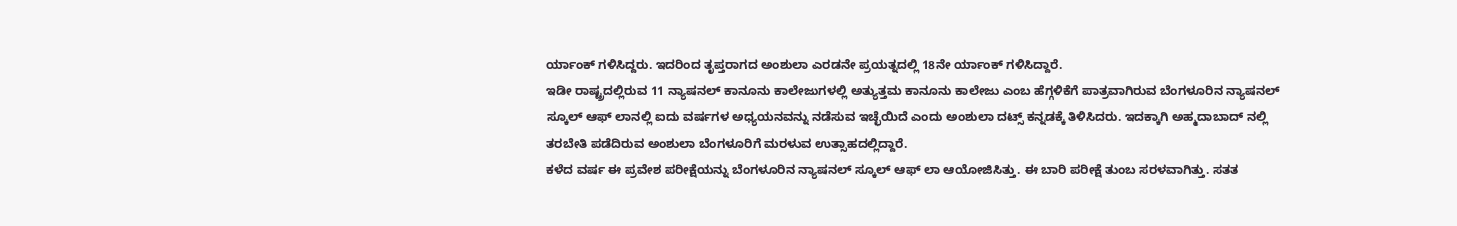ರ್ಯಾಂಕ್ ಗಳಿಸಿದ್ದರು. ಇದರಿಂದ ತೃಪ್ತರಾಗದ ಅಂಶುಲಾ ಎರಡನೇ ಪ್ರಯತ್ನದಲ್ಲಿ 18ನೇ ರ್ಯಾಂಕ್ ಗಳಿಸಿದ್ದಾರೆ.
ಇಡೀ ರಾಷ್ಟ್ರದಲ್ಲಿರುವ 11 ನ್ಯಾಷನಲ್ ಕಾನೂನು ಕಾಲೇಜುಗಳಲ್ಲಿ ಅತ್ಯುತ್ತಮ ಕಾನೂನು ಕಾಲೇಜು ಎಂಬ ಹೆಗ್ಗಳಿಕೆಗೆ ಪಾತ್ರವಾಗಿರುವ ಬೆಂಗಳೂರಿನ ನ್ಯಾಷನಲ್ ಸ್ಕೂಲ್ ಆಫ್ ಲಾನಲ್ಲಿ ಐದು ವರ್ಷಗಳ ಅಧ್ಯಯನವನ್ನು ನಡೆಸುವ ಇಚ್ಛೆಯಿದೆ ಎಂದು ಅಂಶುಲಾ ದಟ್ಸ್ ಕನ್ನಡಕ್ಕೆ ತಿಳಿಸಿದರು. ಇದಕ್ಕಾಗಿ ಅಹ್ಮದಾಬಾದ್ ನಲ್ಲಿ ತರಬೇತಿ ಪಡೆದಿರುವ ಅಂಶುಲಾ ಬೆಂಗಳೂರಿಗೆ ಮರಳುವ ಉತ್ಸಾಹದಲ್ಲಿದ್ದಾರೆ.
ಕಳೆದ ವರ್ಷ ಈ ಪ್ರವೇಶ ಪರೀಕ್ಷೆಯನ್ನು ಬೆಂಗಳೂರಿನ ನ್ಯಾಷನಲ್ ಸ್ಕೂಲ್ ಆಫ್ ಲಾ ಆಯೋಜಿಸಿತ್ತು. ಈ ಬಾರಿ ಪರೀಕ್ಷೆ ತುಂಬ ಸರಳವಾಗಿತ್ತು. ಸತತ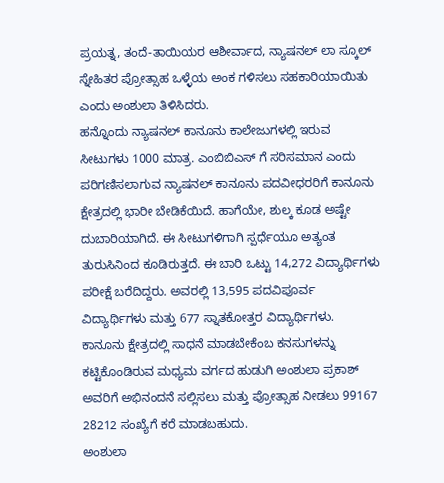ಪ್ರಯತ್ನ, ತಂದೆ-ತಾಯಿಯರ ಆಶೀರ್ವಾದ, ನ್ಯಾಷನಲ್ ಲಾ ಸ್ಕೂಲ್ ಸ್ನೇಹಿತರ ಪ್ರೋತ್ಸಾಹ ಒಳ್ಳೆಯ ಅಂಕ ಗಳಿಸಲು ಸಹಕಾರಿಯಾಯಿತು ಎಂದು ಅಂಶುಲಾ ತಿಳಿಸಿದರು.
ಹನ್ನೊಂದು ನ್ಯಾಷನಲ್ ಕಾನೂನು ಕಾಲೇಜುಗಳಲ್ಲಿ ಇರುವ ಸೀಟುಗಳು 1000 ಮಾತ್ರ. ಎಂಬಿಬಿಎಸ್ ಗೆ ಸರಿಸಮಾನ ಎಂದು ಪರಿಗಣಿಸಲಾಗುವ ನ್ಯಾಷನಲ್ ಕಾನೂನು ಪದವೀಧರರಿಗೆ ಕಾನೂನು ಕ್ಷೇತ್ರದಲ್ಲಿ ಭಾರೀ ಬೇಡಿಕೆಯಿದೆ. ಹಾಗೆಯೇ, ಶುಲ್ಕ ಕೂಡ ಅಷ್ಟೇ ದುಬಾರಿಯಾಗಿದೆ. ಈ ಸೀಟುಗಳಿಗಾಗಿ ಸ್ಪರ್ಧೆಯೂ ಅತ್ಯಂತ ತುರುಸಿನಿಂದ ಕೂಡಿರುತ್ತದೆ. ಈ ಬಾರಿ ಒಟ್ಟು 14,272 ವಿದ್ಯಾರ್ಥಿಗಳು ಪರೀಕ್ಷೆ ಬರೆದಿದ್ದರು. ಅವರಲ್ಲಿ 13,595 ಪದವಿಪೂರ್ವ ವಿದ್ಯಾರ್ಥಿಗಳು ಮತ್ತು 677 ಸ್ನಾತಕೋತ್ತರ ವಿದ್ಯಾರ್ಥಿಗಳು.
ಕಾನೂನು ಕ್ಷೇತ್ರದಲ್ಲಿ ಸಾಧನೆ ಮಾಡಬೇಕೆಂಬ ಕನಸುಗಳನ್ನು ಕಟ್ಟಿಕೊಂಡಿರುವ ಮಧ್ಯಮ ವರ್ಗದ ಹುಡುಗಿ ಅಂಶುಲಾ ಪ್ರಕಾಶ್ ಅವರಿಗೆ ಅಭಿನಂದನೆ ಸಲ್ಲಿಸಲು ಮತ್ತು ಪ್ರೋತ್ಸಾಹ ನೀಡಲು 99167 28212 ಸಂಖ್ಯೆಗೆ ಕರೆ ಮಾಡಬಹುದು.
ಅಂಶುಲಾ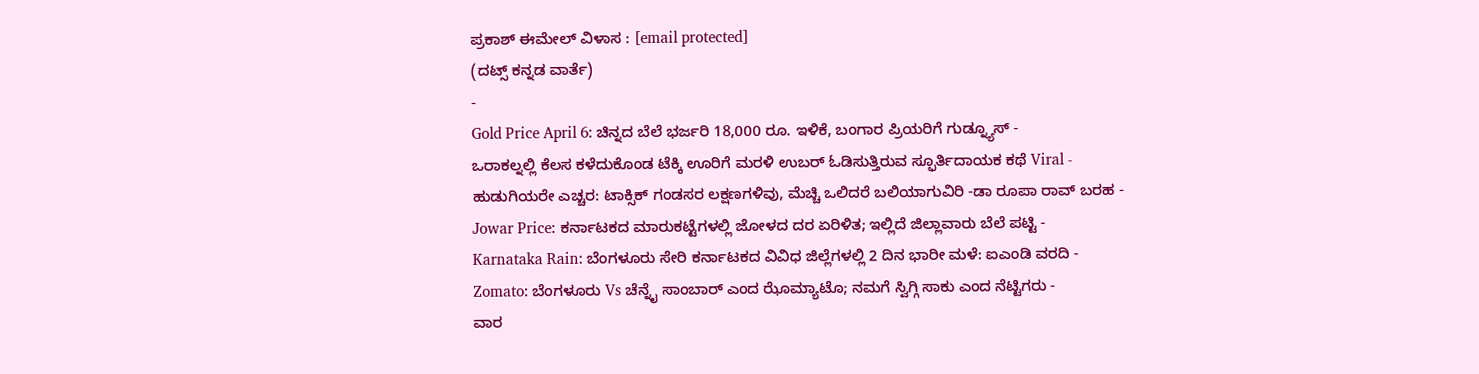ಪ್ರಕಾಶ್ ಈಮೇಲ್ ವಿಳಾಸ : [email protected]
(ದಟ್ಸ್ ಕನ್ನಡ ವಾರ್ತೆ)
-
Gold Price April 6: ಚಿನ್ನದ ಬೆಲೆ ಭರ್ಜರಿ 18,000 ರೂ. ಇಳಿಕೆ, ಬಂಗಾರ ಪ್ರಿಯರಿಗೆ ಗುಡ್ನ್ಯೂಸ್ -
ಒರಾಕಲ್ನಲ್ಲಿ ಕೆಲಸ ಕಳೆದುಕೊಂಡ ಟೆಕ್ಕಿ ಊರಿಗೆ ಮರಳಿ ಉಬರ್ ಓಡಿಸುತ್ತಿರುವ ಸ್ಫೂರ್ತಿದಾಯಕ ಕಥೆ Viral -
ಹುಡುಗಿಯರೇ ಎಚ್ಚರ: ಟಾಕ್ಸಿಕ್ ಗಂಡಸರ ಲಕ್ಷಣಗಳಿವು, ಮೆಚ್ಚಿ ಒಲಿದರೆ ಬಲಿಯಾಗುವಿರಿ -ಡಾ ರೂಪಾ ರಾವ್ ಬರಹ -
Jowar Price: ಕರ್ನಾಟಕದ ಮಾರುಕಟ್ಟೆಗಳಲ್ಲಿ ಜೋಳದ ದರ ಏರಿಳಿತ; ಇಲ್ಲಿದೆ ಜಿಲ್ಲಾವಾರು ಬೆಲೆ ಪಟ್ಟಿ -
Karnataka Rain: ಬೆಂಗಳೂರು ಸೇರಿ ಕರ್ನಾಟಕದ ವಿವಿಧ ಜಿಲ್ಲೆಗಳಲ್ಲಿ 2 ದಿನ ಭಾರೀ ಮಳೆ: ಐಎಂಡಿ ವರದಿ -
Zomato: ಬೆಂಗಳೂರು Vs ಚೆನ್ನೈ ಸಾಂಬಾರ್ ಎಂದ ಝೊಮ್ಯಾಟೊ; ನಮಗೆ ಸ್ವಿಗ್ಗಿ ಸಾಕು ಎಂದ ನೆಟ್ಟಿಗರು -
ವಾರ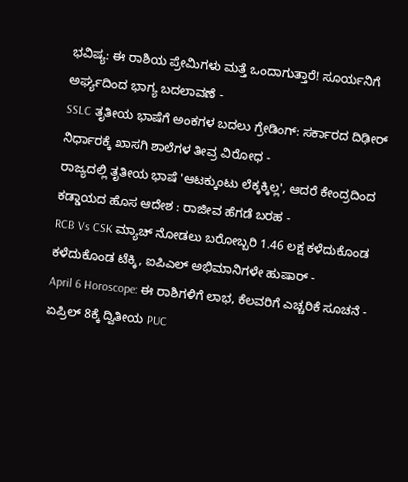ಭವಿಷ್ಯ: ಈ ರಾಶಿಯ ಪ್ರೇಮಿಗಳು ಮತ್ತೆ ಒಂದಾಗುತ್ತಾರೆ! ಸೂರ್ಯನಿಗೆ ಅರ್ಘ್ಯದಿಂದ ಭಾಗ್ಯ ಬದಲಾವಣೆ -
SSLC ತೃತೀಯ ಭಾಷೆಗೆ ಅಂಕಗಳ ಬದಲು ಗ್ರೇಡಿಂಗ್: ಸರ್ಕಾರದ ದಿಢೀರ್ ನಿರ್ಧಾರಕ್ಕೆ ಖಾಸಗಿ ಶಾಲೆಗಳ ತೀವ್ರ ವಿರೋಧ -
ರಾಜ್ಯದಲ್ಲಿ ತೃತೀಯ ಭಾಷೆ 'ಆಟಕ್ಕುಂಟು ಲೆಕ್ಕಕ್ಕಿಲ್ಲ', ಆದರೆ ಕೇಂದ್ರದಿಂದ ಕಡ್ಡಾಯದ ಹೊಸ ಆದೇಶ : ರಾಜೀವ ಹೆಗಡೆ ಬರಹ -
RCB Vs CSK ಮ್ಯಾಚ್ ನೋಡಲು ಬರೋಬ್ಬರಿ 1.46 ಲಕ್ಷ ಕಳೆದುಕೊಂಡ ಕಳೆದುಕೊಂಡ ಟೆಕ್ಕಿ, ಐಪಿಎಲ್ ಅಭಿಮಾನಿಗಳೇ ಹುಷಾರ್ -
April 6 Horoscope: ಈ ರಾಶಿಗಳಿಗೆ ಲಾಭ, ಕೆಲವರಿಗೆ ಎಚ್ಚರಿಕೆ ಸೂಚನೆ -
ಏಪ್ರಿಲ್ 8ಕ್ಕೆ ದ್ವಿತೀಯ PUC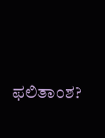ಫಲಿತಾಂಶ?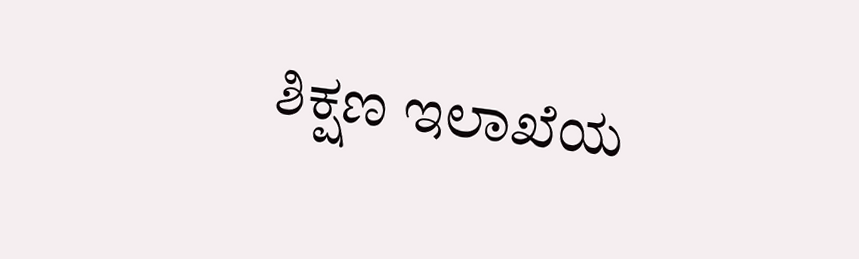ಶಿಕ್ಷಣ ಇಲಾಖೆಯ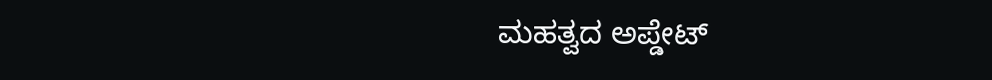ಮಹತ್ವದ ಅಪ್ಡೇಟ್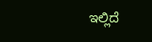ಇಲ್ಲಿದೆ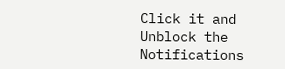Click it and Unblock the Notifications